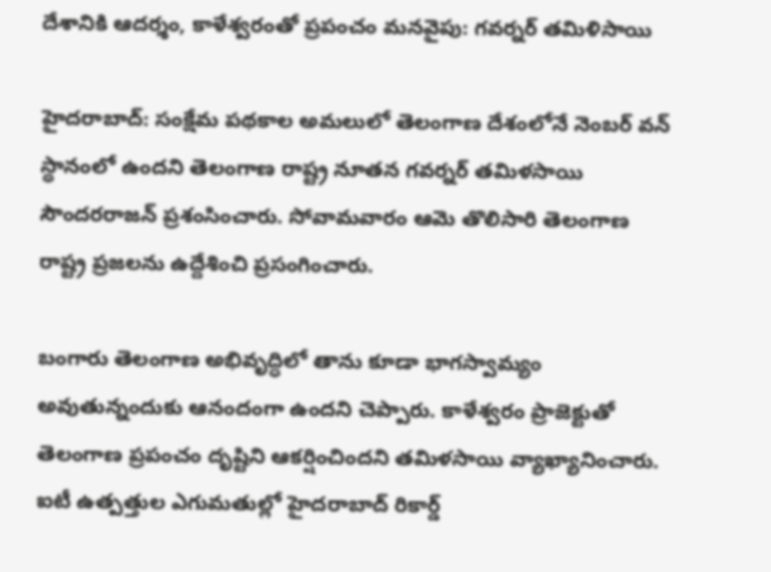దేశానికి ఆదర్శం, కాళేశ్వరంతో ప్రపంచం మనవైపు: గవర్నర్ తమిళిసాయి

హైదరాబాద్: సంక్షేమ పథకాల అమలులో తెలంగాణ దేశంలోనే నెంబర్ వన్ స్థానంలో ఉందని తెలంగాణ రాష్ట్ర నూతన గవర్నర్ తమిళసాయి సౌందరరాజన్ ప్రశంసించారు. సోవామవారం ఆమె తొలిసారి తెలంగాణ రాష్ట్ర ప్రజలను ఉద్దేశించి ప్రసంగించారు.

బంగారు తెలంగాణ అభివృద్ధిలో తాను కూడా భాగస్వామ్యం అవుతున్నందుకు ఆనందంగా ఉందని చెప్పారు. కాళేశ్వరం ప్రాజెక్టుతో తెలంగాణ ప్రపంచం దృష్టిని ఆకర్షించిందని తమిళసాయి వ్యాఖ్యానించారు. ఐటీ ఉత్పత్తుల ఎగుమతుల్లో హైదరాబాద్ రికార్డ్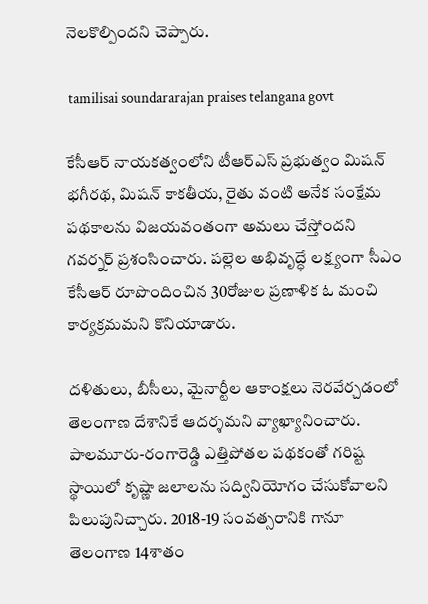నెలకొల్పిందని చెప్పారు.

 tamilisai soundararajan praises telangana govt

కేసీఆర్ నాయకత్వంలోని టీఆర్ఎస్ ప్రభుత్వం మిషన్ భగీరథ, మిషన్ కాకతీయ, రైతు వంటి అనేక సంక్షేమ పథకాలను విజయవంతంగా అమలు చేస్తోందని గవర్నర్ ప్రశంసించారు. పల్లెల అభివృద్ధే లక్ష్యంగా సీఎం కేసీఆర్ రూపొందించిన 30రోజుల ప్రణాళిక ఓ మంచి కార్యక్రమమని కొనియాడారు.

దళితులు, బీసీలు, మైనార్టీల ఆకాంక్షలు నెరవేర్చడంలో తెలంగాణ దేశానికే ఆదర్శమని వ్యాఖ్యానించారు. పాలమూరు-రంగారెడ్డి ఎత్తిపోతల పథకంతో గరిష్ట స్థాయిలో కృష్ణా జలాలను సద్వినియోగం చేసుకోవాలని పిలుపునిచ్చారు. 2018-19 సంవత్సరానికి గానూ తెలంగాణ 14శాతం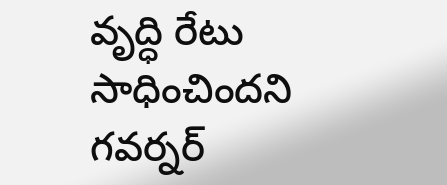వృద్ధి రేటు సాధించిందని గవర్నర్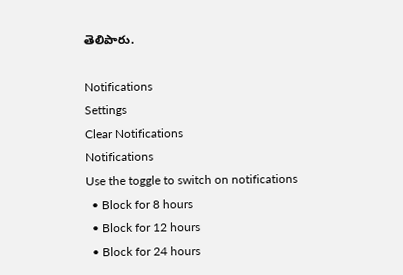తెలిపారు.

Notifications
Settings
Clear Notifications
Notifications
Use the toggle to switch on notifications
  • Block for 8 hours
  • Block for 12 hours
  • Block for 24 hours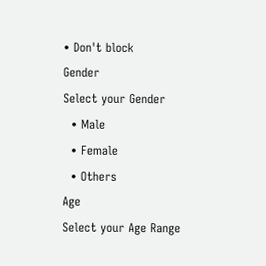• Don't block
Gender
Select your Gender
  • Male
  • Female
  • Others
Age
Select your Age Range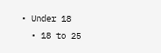• Under 18
  • 18 to 25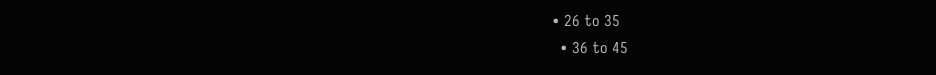• 26 to 35
  • 36 to 45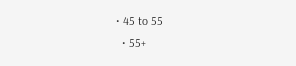• 45 to 55
  • 55+